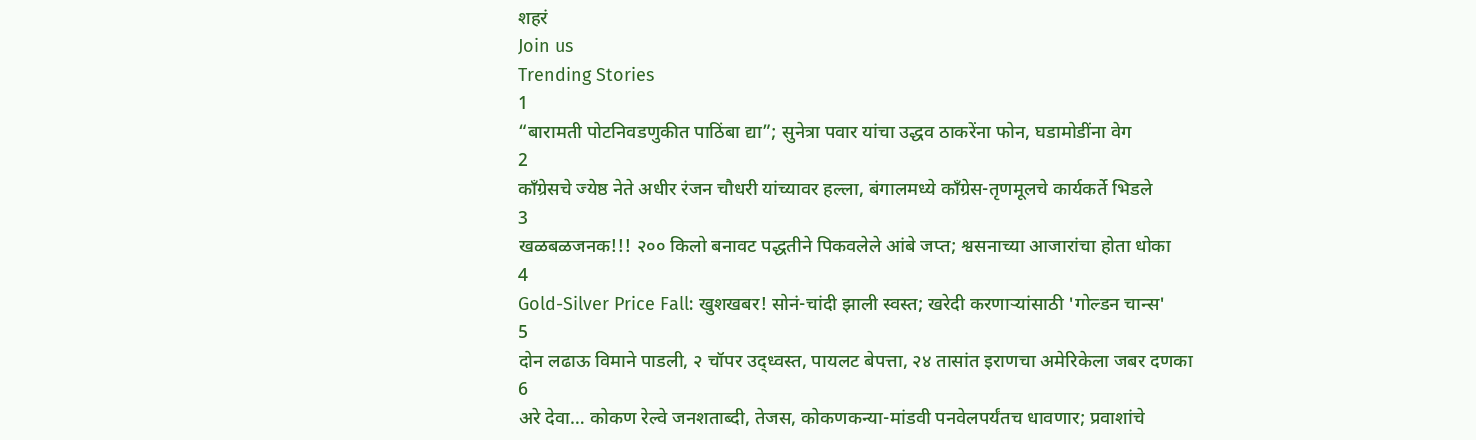शहरं
Join us
Trending Stories
1
“बारामती पोटनिवडणुकीत पाठिंबा द्या”; सुनेत्रा पवार यांचा उद्धव ठाकरेंना फोन, घडामोडींना वेग
2
काँग्रेसचे ज्येष्ठ नेते अधीर रंजन चौधरी यांच्यावर हल्ला, बंगालमध्ये काँग्रेस-तृणमूलचे कार्यकर्ते भिडले
3
खळबळजनक!!! २०० किलो बनावट पद्धतीने पिकवलेले आंबे जप्त; श्वसनाच्या आजारांचा होता धोका
4
Gold-Silver Price Fall: खुशखबर! सोनं-चांदी झाली स्वस्त; खरेदी करणाऱ्यांसाठी 'गोल्डन चान्स'
5
दोन लढाऊ विमाने पाडली, २ चॉपर उद्ध्वस्त, पायलट बेपत्ता, २४ तासांत इराणचा अमेरिकेला जबर दणका
6
अरे देवा… कोकण रेल्वे जनशताब्दी, तेजस, कोकणकन्या-मांडवी पनवेलपर्यंतच धावणार; प्रवाशांचे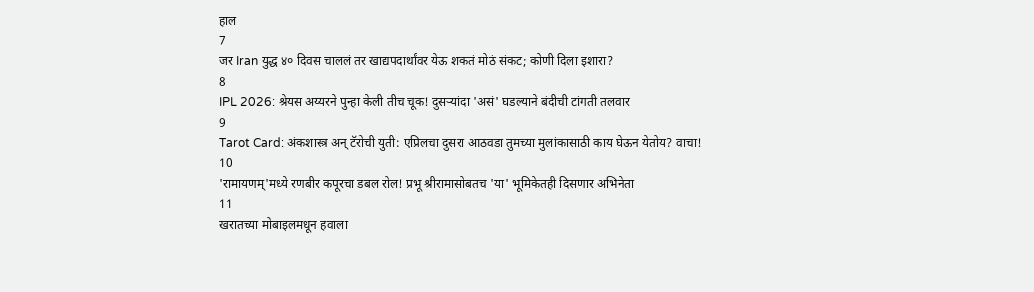हाल
7
जर Iran युद्ध ४० दिवस चाललं तर खाद्यपदार्थांवर येऊ शकतं मोठं संकट; कोणी दिला इशारा?
8
IPL 2026: श्रेयस अय्यरने पुन्हा केली तीच चूक! दुसऱ्यांदा 'असं' घडल्याने बंदीची टांगती तलवार
9
Tarot Card: अंकशास्त्र अन् टॅरोची युती: एप्रिलचा दुसरा आठवडा तुमच्या मुलांकासाठी काय घेऊन येतोय? वाचा!
10
'रामायणम्'मध्ये रणबीर कपूरचा डबल रोल! प्रभू श्रीरामासोबतच 'या' भूमिकेतही दिसणार अभिनेता
11
खरातच्या मोबाइलमधून हवाला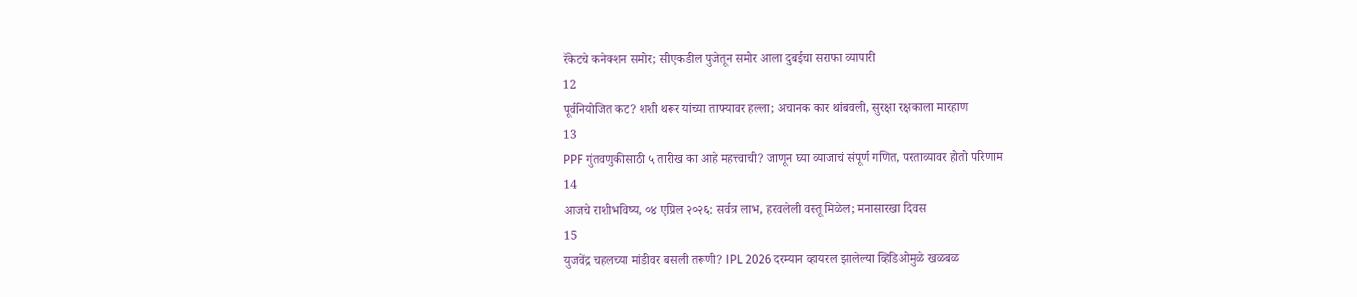रॅकेटचे कनेक्शन समोर; सीएकडील पुजेतून समोर आला दुबईचा सराफा व्यापारी
12
पूर्वनियोजित कट? शशी थरूर यांच्या ताफ्यावर हल्ला; अचानक कार थांबवली, सुरक्षा रक्षकाला मारहाण
13
PPF गुंतवणुकीसाठी ५ तारीख का आहे महत्त्वाची? जाणून घ्या व्याजाचं संपूर्ण गणित, परताव्यावर होतो परिणाम
14
आजचे राशीभविष्य, ०४ एप्रिल २०२६: सर्वत्र लाभ, हरवलेली वस्तू मिळेल; मनासारखा दिवस
15
युजवेंद्र चहलच्या मांडीवर बसली तरूणी? IPL 2026 दरम्यान व्हायरल झालेल्या व्हिडिओमुळे खळबळ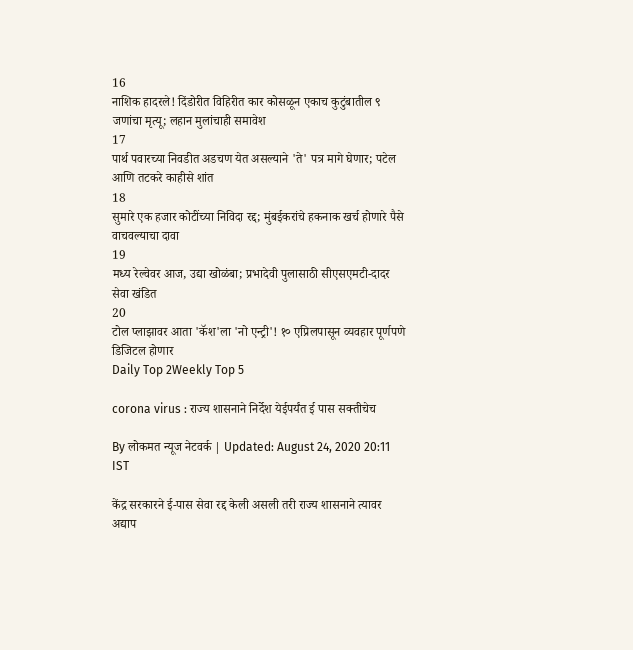16
नाशिक हादरले! दिंडोरीत विहिरीत कार कोसळून एकाच कुटुंबातील ९ जणांचा मृत्यू; लहान मुलांचाही समावेश
17
पार्थ पवारच्या निवडीत अडचण येत असल्याने 'ते' पत्र मागे घेणार; पटेल आणि तटकरे काहीसे शांत
18
सुमारे एक हजार कोटींच्या निविदा रद्द; मुंबईकरांचे हकनाक खर्च होणारे पैसे वाचवल्याचा दावा
19
मध्य रेल्वेवर आज, उद्या खोळंबा; प्रभादेवी पुलासाठी सीएसएमटी-दादर सेवा खंडित
20
टोल प्लाझावर आता 'कॅश'ला 'नो एन्ट्री'! १० एप्रिलपासून व्यवहार पूर्णपणे डिजिटल होणार
Daily Top 2Weekly Top 5

corona virus : राज्य शासनाने निर्देश येईपर्यंत ई पास सक्तीचेच

By लोकमत न्यूज नेटवर्क | Updated: August 24, 2020 20:11 IST

केंद्र सरकारने ई-पास सेवा रद्द केली असली तरी राज्य शासनाने त्यावर अद्याप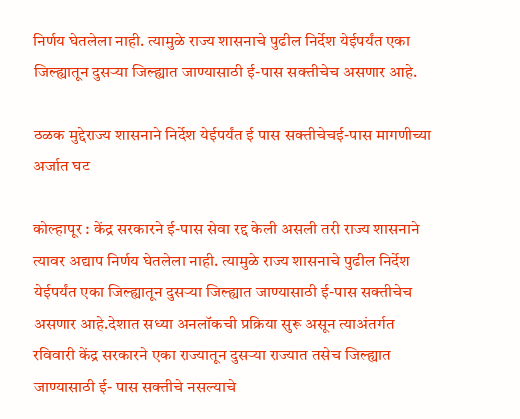निर्णय घेतलेला नाही. त्यामुळे राज्य शासनाचे पुढील निर्देश येईपर्यंत एका जिल्ह्यातून दुसऱ्या जिल्ह्यात जाण्यासाठी ई-पास सक्तीचेच असणार आहे.

ठळक मुद्देराज्य शासनाने निर्देश येईपर्यंत ई पास सक्तीचेचई-पास मागणीच्या अर्जात घट

कोल्हापूर : केंद्र सरकारने ई-पास सेवा रद्द केली असली तरी राज्य शासनाने त्यावर अद्याप निर्णय घेतलेला नाही. त्यामुळे राज्य शासनाचे पुढील निर्देश येईपर्यंत एका जिल्ह्यातून दुसऱ्या जिल्ह्यात जाण्यासाठी ई-पास सक्तीचेच असणार आहे.देशात सध्या अनलॉकची प्रक्रिया सुरू असून त्याअंतर्गत रविवारी केंद्र सरकारने एका राज्यातून दुसऱ्या राज्यात तसेच जिल्ह्यात जाण्यासाठी ई- पास सक्तीचे नसल्याचे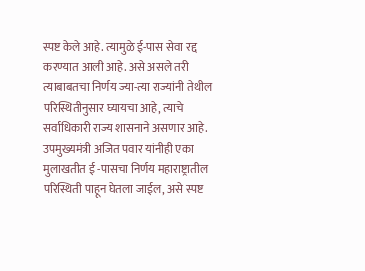स्पष्ट केले आहे. त्यामुळे ई-पास सेवा रद्द करण्यात आली आहे. असे असले तरी त्याबाबतचा निर्णय ज्या-त्या राज्यांनी तेथील परिस्थितीनुसार घ्यायचा आहे, त्याचे सर्वाधिकारी राज्य शासनाने असणार आहे. उपमुख्यमंत्री अजित पवार यांनीही एका मुलाखतीत ई -पासचा निर्णय महाराष्ट्रातील परिस्थिती पाहून घेतला जाईल, असे स्पष्ट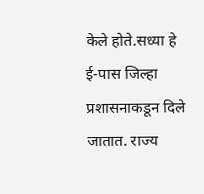केले होते.सध्या हे ई-पास जिल्हा प्रशासनाकडून दिले जातात. राज्य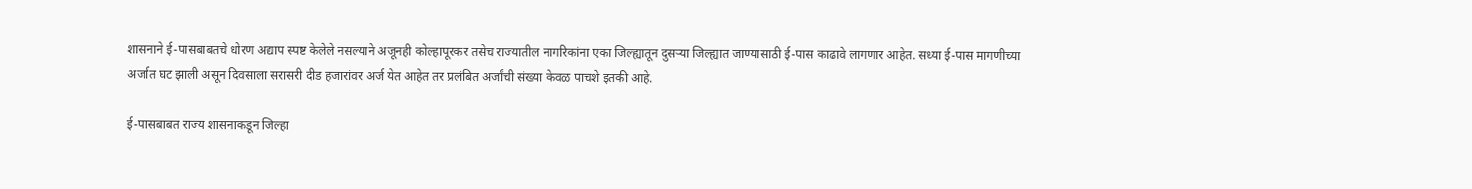शासनाने ई-पासबाबतचे धोरण अद्याप स्पष्ट केलेले नसल्याने अजूनही कोल्हापूरकर तसेच राज्यातील नागरिकांना एका जिल्ह्यातून दुसऱ्या जिल्ह्यात जाण्यासाठी ई-पास काढावे लागणार आहेत. सध्या ई-पास मागणीच्या अर्जात घट झाली असून दिवसाला सरासरी दीड हजारांवर अर्ज येत आहेत तर प्रलंबित अर्जांची संख्या केवळ पाचशे इतकी आहे.

ई-पासबाबत राज्य शासनाकडून जिल्हा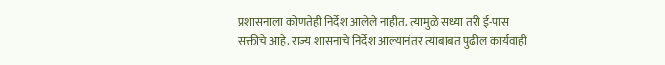प्रशासनाला कोणतेही निर्देश आलेले नाहीत. त्यामुळे सध्या तरी ई-पास सक्तीचे आहे. राज्य शासनाचे निर्देश आल्यानंतर त्याबाबत पुढील कार्यवाही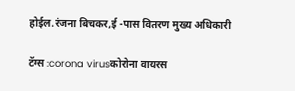होईल.रंजना बिचकर,ई -पास वितरण मुख्य अधिकारी

टॅग्स :corona virusकोरोना वायरस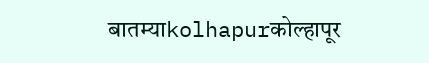बातम्याkolhapurकोल्हापूर